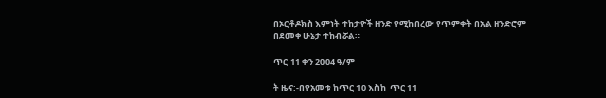በኦርቶዶክስ እምነት ተከታዮች ዘንድ የሚከበረው የጥምቀት በአል ዘንድሮም በደመቀ ሁኔታ ተከብሯል።

ጥር 11 ቀን 2004 ዓ/ም

ት ዜና:-በየአመቱ ከጥር 10 እስከ  ጥር 11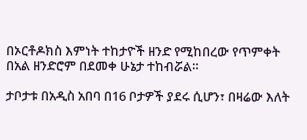በኦርቶዶክስ እምነት ተከታዮች ዘንድ የሚከበረው የጥምቀት በአል ዘንድሮም በደመቀ ሁኔታ ተከብሯል።

ታቦታቱ በአዲስ አበባ በ16 ቦታዎች ያደሩ ሲሆን፣ በዛሬው እለት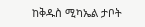ከቅዱስ ሚካኤል ታቦት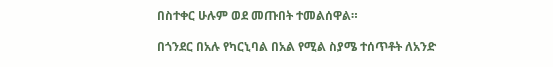በስተቀር ሁሉም ወደ መጡበት ተመልሰዋል።

በጎንደር በአሉ የካርኒባል በአል የሚል ስያሜ ተሰጥቶት ለአንድ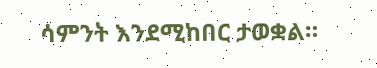ሳምንት እንደሚከበር ታወቋል።